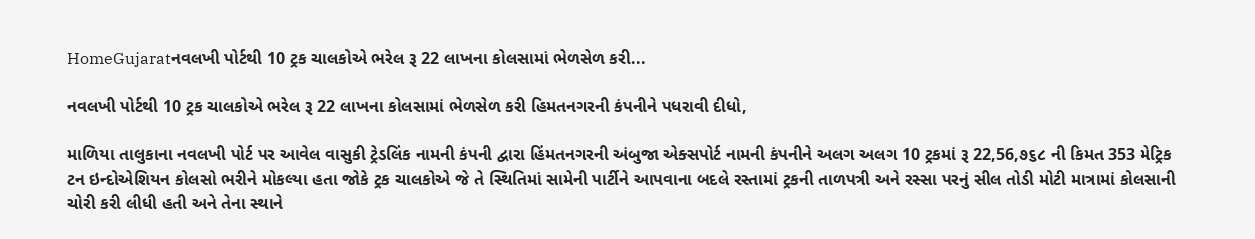HomeGujaratનવલખી પોર્ટથી 10 ટ્રક ચાલકોએ ભરેલ રૂ 22 લાખના કોલસામાં ભેળસેળ કરી...

નવલખી પોર્ટથી 10 ટ્રક ચાલકોએ ભરેલ રૂ 22 લાખના કોલસામાં ભેળસેળ કરી હિમતનગરની કંપનીને પધરાવી દીધો,

માળિયા તાલુકાના નવલખી પોર્ટ પર આવેલ વાસુકી ટ્રેડલિંક નામની કંપની દ્વારા હિંમતનગરની અંબુજા એક્સપોર્ટ નામની કંપનીને અલગ અલગ 10 ટ્રકમાં રૂ 22,56,૭૬૮ ની કિમત 353 મેટ્રિક ટન ઇન્દોએશિયન કોલસો ભરીને મોકલ્યા હતા જોકે ટ્રક ચાલકોએ જે તે સ્થિતિમાં સામેની પાર્ટીને આપવાના બદલે રસ્તામાં ટ્રકની તાળપત્રી અને રસ્સા પરનું સીલ તોડી મોટી માત્રામાં કોલસાની ચોરી કરી લીધી હતી અને તેના સ્થાને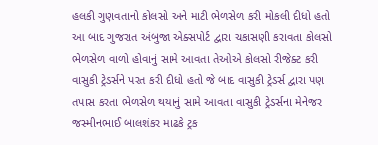હલકી ગુણવતાનો કોલસો અને માટી ભેળસેળ કરી મોકલી દીધો હતો આ બાદ ગુજરાત અંબુજા એક્સપોર્ટ દ્વારા ચકાસણી કરાવતા કોલસો ભેળસેળ વાળો હોવાનું સામે આવતા તેઓએ કોલસો રીજેક્ટ કરી વાસુકી ટ્રેડર્સને પરત કરી દીધો હતો જે બાદ વાસુકી ટ્રેડર્સ દ્વારા પણ તપાસ કરતા ભેળસેળ થયાનું સામે આવતા વાસુકી ટ્રેડર્સના મેનેજર જસ્મીનભાઈ બાલશંકર માઢકે ટ્રક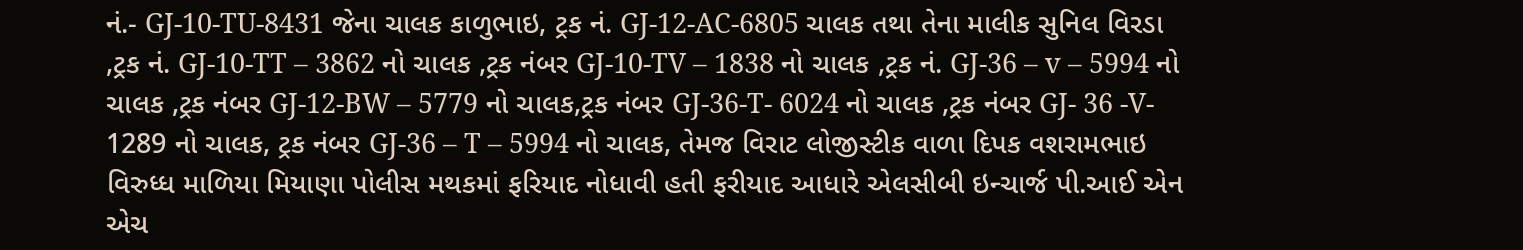નં.- GJ-10-TU-8431 જેના ચાલક કાળુભાઇ, ટ્રક નં. GJ-12-AC-6805 ચાલક તથા તેના માલીક સુનિલ વિરડા ,ટ્રક નં. GJ-10-TT – 3862 નો ચાલક ,ટ્રક નંબર GJ-10-TV – 1838 નો ચાલક ,ટ્રક નં. GJ-36 – v – 5994 નો ચાલક ,ટ્રક નંબર GJ-12-BW – 5779 નો ચાલક,ટ્રક નંબર GJ-36-T- 6024 નો ચાલક ,ટ્રક નંબર GJ- 36 -V- 1289 નો ચાલક, ટ્રક નંબર GJ-36 – T – 5994 નો ચાલક, તેમજ વિરાટ લોજીસ્ટીક વાળા દિપક વશરામભાઇ વિરુધ્ધ માળિયા મિયાણા પોલીસ મથકમાં ફરિયાદ નોધાવી હતી ફરીયાદ આધારે એલસીબી ઇન્ચાર્જ પી.આઈ એન એચ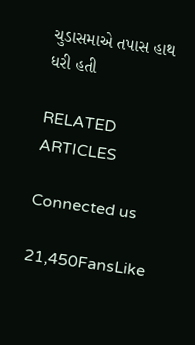ચુડાસમાએ તપાસ હાથ ધરી હતી

RELATED ARTICLES

Connected us

21,450FansLike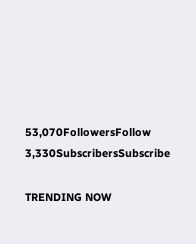53,070FollowersFollow
3,330SubscribersSubscribe

TRENDING NOW